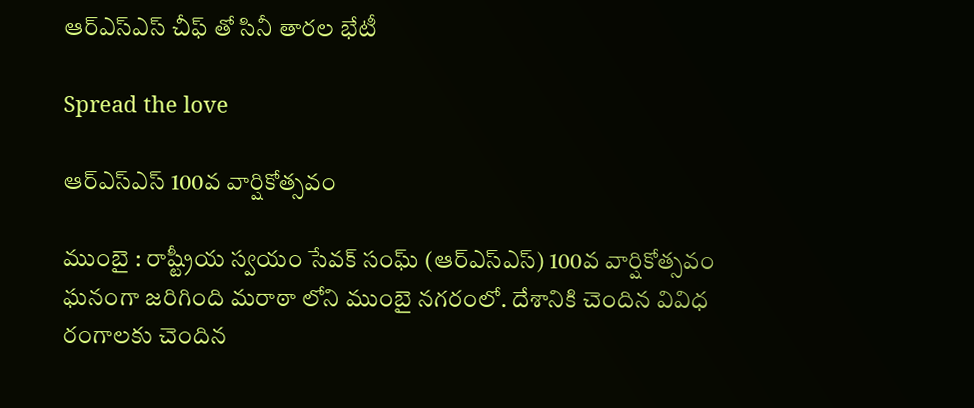ఆర్ఎస్ఎస్ చీఫ్ తో సినీ తార‌ల భేటీ

Spread the love

ఆర్ఎస్ఎస్ 100వ వార్షికోత్స‌వం

ముంబై : రాష్ట్రీయ స్వ‌యం సేవ‌క్ సంఘ్ (ఆర్ఎస్ఎస్) 100వ వార్షికోత్స‌వం ఘ‌నంగా జ‌రిగింది మ‌రాఠా లోని ముంబై న‌గ‌రంలో. దేశానికి చెందిన వివిధ రంగాల‌కు చెందిన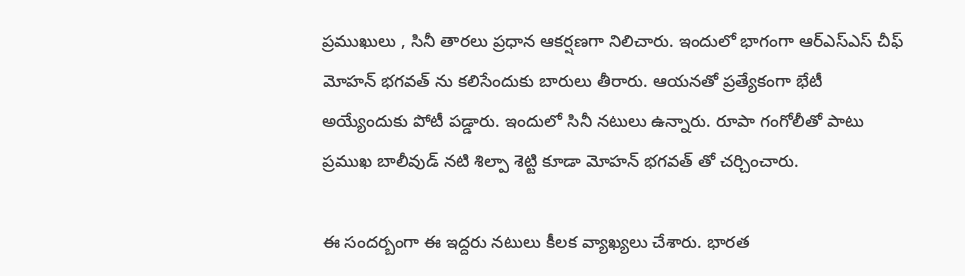ప్ర‌ముఖులు , సినీ తార‌లు ప్ర‌ధాన ఆక‌ర్ష‌ణ‌గా నిలిచారు. ఇందులో భాగంగా ఆర్ఎస్ఎస్ చీఫ్ మోహ‌న్ భ‌గ‌వ‌త్ ను క‌లిసేందుకు బారులు తీరారు. ఆయ‌న‌తో ప్ర‌త్యేకంగా భేటీ అయ్యేందుకు పోటీ ప‌డ్డారు. ఇందులో సినీ న‌టులు ఉన్నారు. రూపా గంగోలీతో పాటు ప్ర‌ముఖ బాలీవుడ్ న‌టి శిల్పా శెట్టి కూడా మోహ‌న్ భ‌గ‌వ‌త్ తో చ‌ర్చించారు.

ఈ సంద‌ర్బంగా ఈ ఇద్ద‌రు న‌టులు కీల‌క వ్యాఖ్య‌లు చేశారు. భారత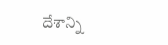దేశాన్ని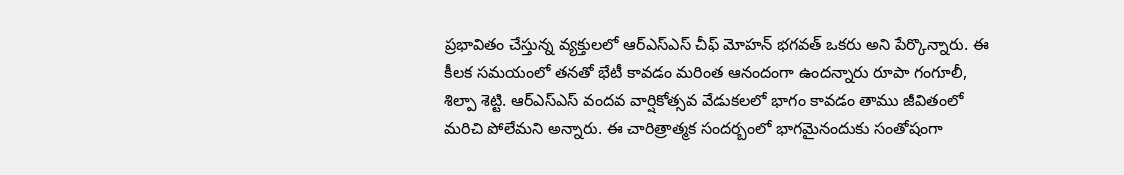ప్ర‌భావితం చేస్తున్న వ్య‌క్తుల‌లో ఆర్ఎస్ఎస్ చీఫ్ మోహ‌న్ భ‌గ‌వ‌త్ ఒక‌రు అని పేర్కొన్నారు. ఈ కీల‌క స‌మ‌యంలో త‌న‌తో భేటీ కావ‌డం మ‌రింత ఆనందంగా ఉంద‌న్నారు రూపా గంగూలీ, శిల్పా శెట్టి. ఆర్ఎస్ఎస్ వంద‌వ వార్షికోత్స‌వ వేడుక‌ల‌లో భాగం కావ‌డం తాము జీవితంలో మ‌రిచి పోలేమ‌ని అన్నారు. ఈ చారిత్రాత్మ‌క సంద‌ర్బంలో భాగ‌మైనందుకు సంతోషంగా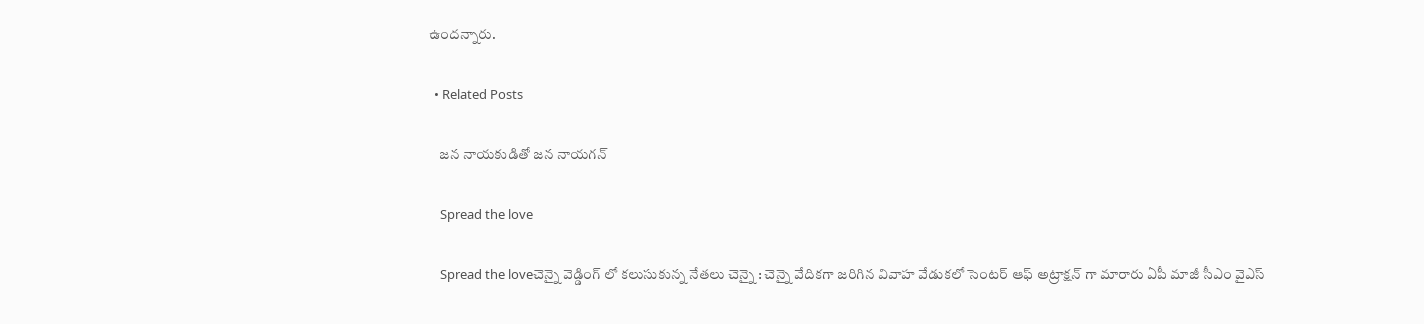ఉంద‌న్నారు.

  • Related Posts

    జ‌న నాయ‌కుడితో జ‌న నాయ‌గ‌న్

    Spread the love

    Spread the loveచెన్నై వెడ్డింగ్ లో క‌లుసుకున్న నేత‌లు చెన్నై : చెన్నై వేదిక‌గా జ‌రిగిన వివాహ వేడుక‌లో సెంట‌ర్ ఆఫ్ అట్రాక్ష‌న్ గా మారారు ఏపీ మాజీ సీఎం వైఎస్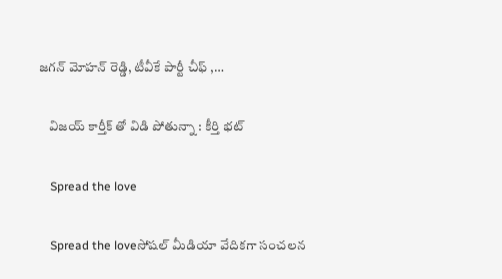జ‌గ‌న్ మోహ‌న్ రెడ్డి, టీవీకే పార్టీ చీఫ్ ,…

    విజ‌య్ కార్తీక్ తో విడి పోతున్నా : కీర్తి భ‌ట్

    Spread the love

    Spread the loveసోష‌ల్ మీడియా వేదిక‌గా సంచ‌ల‌న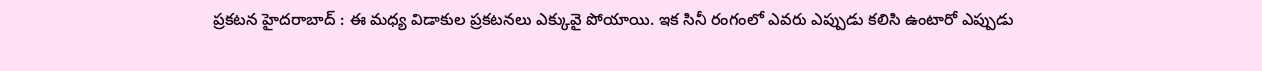ప్ర‌క‌ట‌న హైద‌రాబాద్ : ఈ మ‌ధ్య విడాకుల ప్ర‌క‌ట‌న‌లు ఎక్కువై పోయాయి. ఇక సినీ రంగంలో ఎవ‌రు ఎప్పుడు క‌లిసి ఉంటారో ఎప్పుడు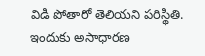విడి పోతారో తెలియ‌ని ప‌రిస్థితి. ఇందుకు అసాధార‌ణ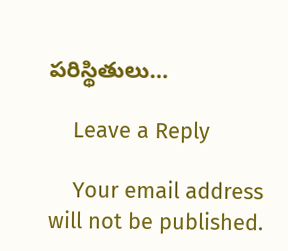ప‌రిస్థితులు…

    Leave a Reply

    Your email address will not be published.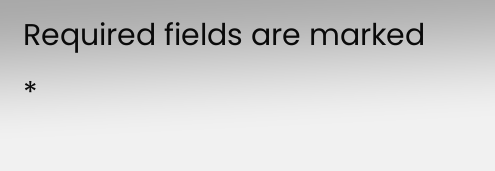Required fields are marked *